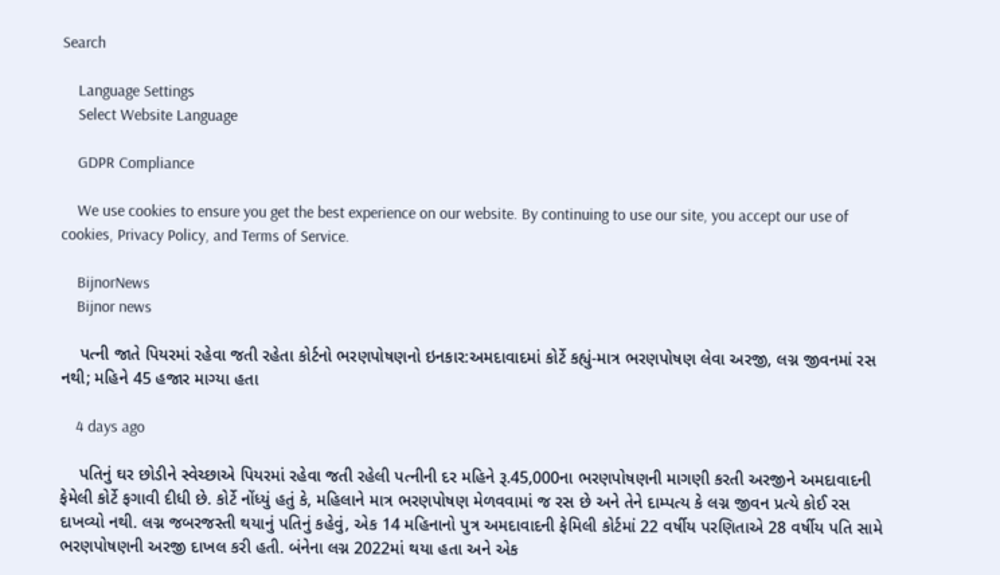Search

    Language Settings
    Select Website Language

    GDPR Compliance

    We use cookies to ensure you get the best experience on our website. By continuing to use our site, you accept our use of cookies, Privacy Policy, and Terms of Service.

    BijnorNews
    Bijnor news

    પત્ની જાતે પિયરમાં રહેવા જતી રહેતા કોર્ટનો ભરણપોષણનો ઇનકાર:અમદાવાદમાં કોર્ટે કહ્યું-માત્ર ભરણપોષણ લેવા અરજી, લગ્ન જીવનમાં રસ નથી; મહિને 45 હજાર માગ્યા હતા

    4 days ago

    પતિનું ઘર છોડીને સ્વેચ્છાએ પિયરમાં રહેવા જતી રહેલી પત્નીની દર મહિને રૂ.45,000ના ભરણપોષણની માગણી કરતી અરજીને અમદાવાદની ફેમેલી કોર્ટે ફગાવી દીધી છે. કોર્ટે નોંધ્યું હતું કે, મહિલાને માત્ર ભરણપોષણ મેળવવામાં જ રસ છે અને તેને દામ્પત્ય કે લગ્ન જીવન પ્રત્યે કોઈ રસ દાખવ્યો નથી. લગ્ન જબરજસ્તી થયાનું પતિનું કહેવું, એક 14 મહિનાનો પુત્ર અમદાવાદની ફેમિલી કોર્ટમાં 22 વર્ષીય પરણિતાએ 28 વર્ષીય પતિ સામે ભરણપોષણની અરજી દાખલ કરી હતી. બંનેના લગ્ન 2022માં થયા હતા અને એક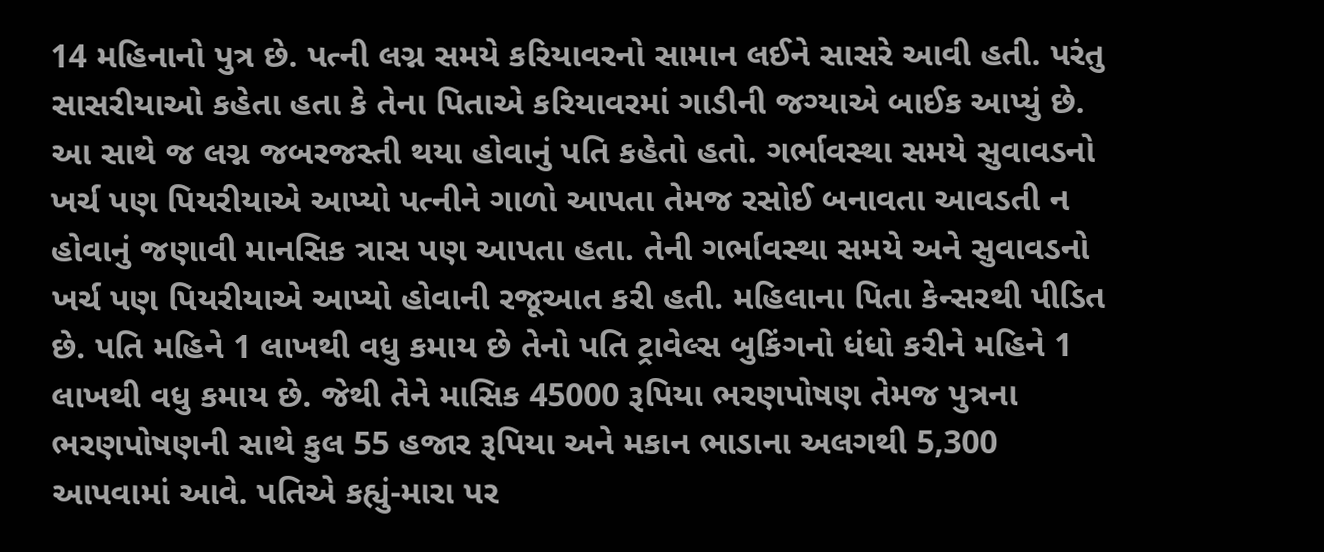14 મહિનાનો પુત્ર છે. પત્ની લગ્ન સમયે કરિયાવરનો સામાન લઈને સાસરે આવી હતી. પરંતુ સાસરીયાઓ કહેતા હતા કે તેના પિતાએ કરિયાવરમાં ગાડીની જગ્યાએ બાઈક આપ્યું છે. આ સાથે જ લગ્ન જબરજસ્તી થયા હોવાનું પતિ કહેતો હતો. ગર્ભાવસ્થા સમયે સુવાવડનો ખર્ચ પણ પિયરીયાએ આપ્યો પત્નીને ગાળો આપતા તેમજ રસોઈ બનાવતા આવડતી ન હોવાનું જણાવી માનસિક ત્રાસ પણ આપતા હતા. તેની ગર્ભાવસ્થા સમયે અને સુવાવડનો ખર્ચ પણ પિયરીયાએ આપ્યો હોવાની રજૂઆત કરી હતી. મહિલાના પિતા કેન્સરથી પીડિત છે. પતિ મહિને 1 લાખથી વધુ કમાય છે તેનો પતિ ટ્રાવેલ્સ બુકિંગનો ધંધો કરીને મહિને 1 લાખથી વધુ કમાય છે. જેથી તેને માસિક 45000 રૂપિયા ભરણપોષણ તેમજ પુત્રના ભરણપોષણની સાથે કુલ 55 હજાર રૂપિયા અને મકાન ભાડાના અલગથી 5,300 આપવામાં આવે. પતિએ કહ્યું-મારા પર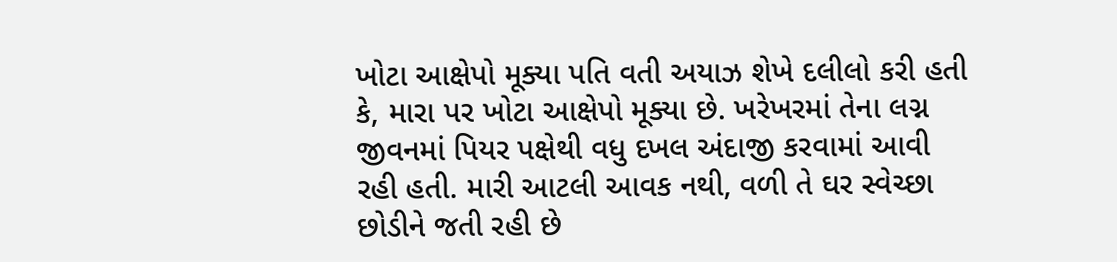ખોટા આક્ષેપો મૂક્યા પતિ વતી અયાઝ શેખે દલીલો કરી હતી કે, મારા પર ખોટા આક્ષેપો મૂક્યા છે. ખરેખરમાં તેના લગ્ન જીવનમાં પિયર પક્ષેથી વધુ દખલ અંદાજી કરવામાં આવી રહી હતી. મારી આટલી આવક નથી, વળી તે ઘર સ્વેચ્છા છોડીને જતી રહી છે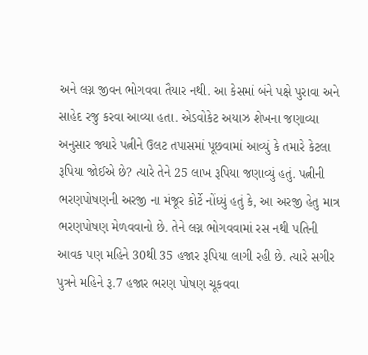અને લગ્ન જીવન ભોગવવા તૈયાર નથી. આ કેસમાં બંને પક્ષે પુરાવા અને સાહેદ રજુ કરવા આવ્યા હતા. એડવોકેટ અયાઝ શેખના જણાવ્યા અનુસાર જ્યારે પત્નીને ઉલટ તપાસમાં પૂછવામાં આવ્યું કે તમારે કેટલા રૂપિયા જોઈએ છે? ત્યારે તેને 25 લાખ રૂપિયા જણાવ્યું હતું. પત્નીની ભરણપોષણની અરજી ના મંજૂર કોર્ટે નોંધ્યું હતું કે, આ અરજી હેતુ માત્ર ભરણપોષણ મેળવવાનો છે. તેને લગ્ન ભોગવવામાં રસ નથી પતિની આવક પણ મહિને 30થી 35 હજાર રૂપિયા લાગી રહી છે. ત્યારે સગીર પુત્રને મહિને રૂ.7 હજાર ભરણ પોષણ ચૂકવવા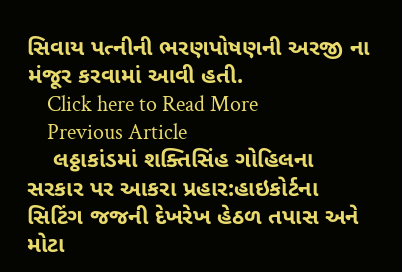સિવાય પત્નીની ભરણપોષણની અરજી ના મંજૂર કરવામાં આવી હતી.
    Click here to Read More
    Previous Article
    લઠ્ઠાકાંડમાં શક્તિસિંહ ગોહિલના સરકાર પર આકરા પ્રહાર:હાઇકોર્ટના સિટિંગ જજની દેખરેખ હેઠળ તપાસ અને મોટા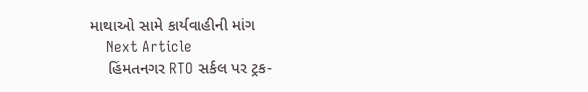માથાઓ સામે કાર્યવાહીની માંગ
    Next Article
    હિંમતનગર RTO સર્કલ પર ટ્રક-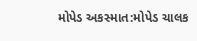મોપેડ અકસ્માત:મોપેડ ચાલક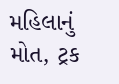મહિલાનું મોત, ટ્રક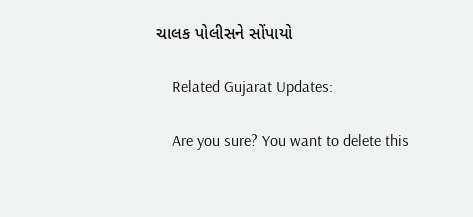ચાલક પોલીસને સોંપાયો

    Related Gujarat Updates:

    Are you sure? You want to delete this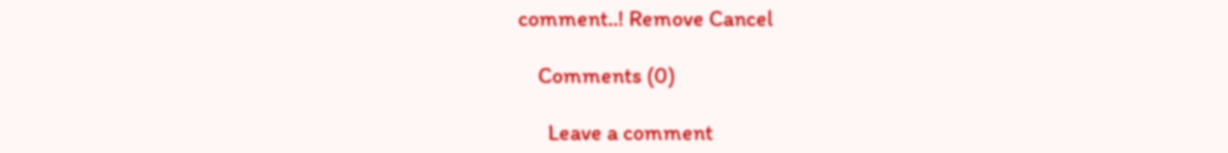comment..! Remove Cancel

    Comments (0)

      Leave a comment